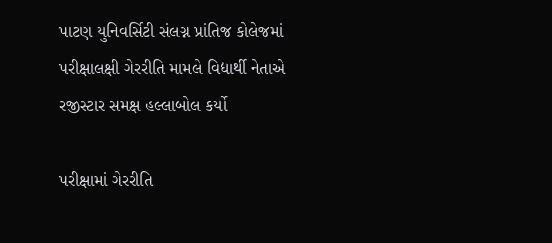પાટણ યુનિવર્સિટી સંલગ્ન પ્રાંતિજ કોલેજમાં પરીક્ષાલક્ષી ગેરરીતિ મામલે વિદ્યાર્થી નેતાએ રજીસ્ટાર સમક્ષ હલ્લાબોલ કર્યો

પરીક્ષામાં ગેરરીતિ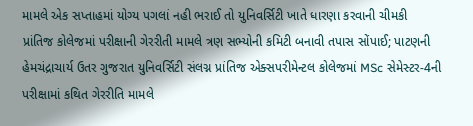મામલે એક સપ્તાહમાં યોગ્ય પગલાં નહી ભરાઈ તો યુનિવર્સિટી ખાતે ધારણા કરવાની ચીમકી
પ્રાંતિજ કોલેજમાં પરીક્ષાની ગેરરીતી મામલે ત્રણ સભ્યોની કમિટી બનાવી તપાસ સોંપાઈ; પાટણની હેમચંદ્રાચાર્ય ઉતર ગુજરાત યુનિવર્સિટી સંલગ્ન પ્રાંતિજ એક્સપરીમેન્ટલ કોલેજમાં MSc સેમેસ્ટર-4ની પરીક્ષામાં કથિત ગેરરીતિ મામલે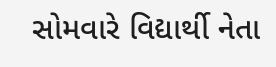સોમવારે વિદ્યાર્થી નેતા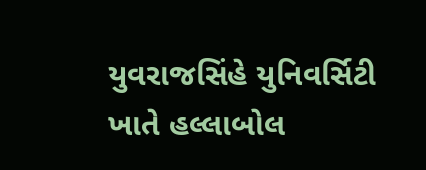યુવરાજસિંહે યુનિવર્સિટી ખાતે હલ્લાબોલ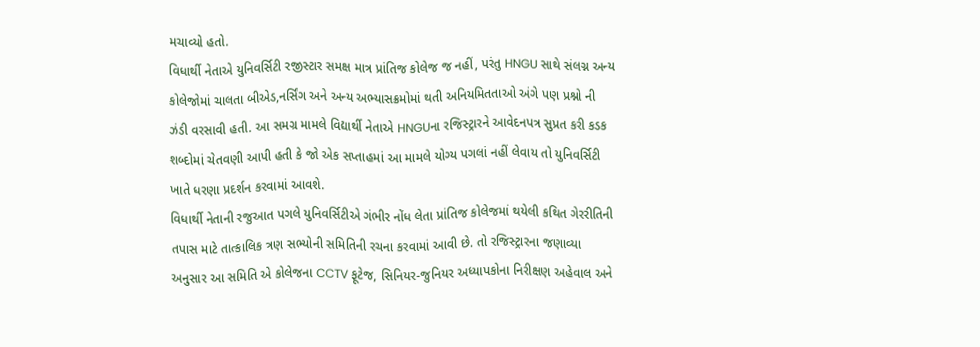મચાવ્યો હતો.
વિધાર્થી નેતાએ યુનિવર્સિટી રજીસ્ટાર સમક્ષ માત્ર પ્રાંતિજ કોલેજ જ નહીં, પરંતુ HNGU સાથે સંલગ્ન અન્ય કોલેજોમાં ચાલતા બીએડ,નર્સિંગ અને અન્ય અભ્યાસક્રમોમાં થતી અનિયમિતતાઓ અંગે પણ પ્રશ્નો ની ઝંડી વરસાવી હતી. આ સમગ્ર મામલે વિદ્યાર્થી નેતાએ HNGUના રજિસ્ટ્રારને આવેદનપત્ર સુપ્રત કરી કડક શબ્દોમાં ચેતવણી આપી હતી કે જો એક સપ્તાહમાં આ મામલે યોગ્ય પગલાં નહીં લેવાય તો યુનિવર્સિટી ખાતે ધરણા પ્રદર્શન કરવામાં આવશે.
વિધાર્થી નેતાની રજુઆત પગલે યુનિવર્સિટીએ ગંભીર નોંધ લેતા પ્રાંતિજ કોલેજમાં થયેલી કથિત ગેરરીતિની તપાસ માટે તાત્કાલિક ત્રણ સભ્યોની સમિતિની રચના કરવામાં આવી છે. તો રજિસ્ટ્રારના જણાવ્યા અનુસાર આ સમિતિ એ કોલેજના CCTV ફૂટેજ, સિનિયર-જુનિયર અધ્યાપકોના નિરીક્ષણ અહેવાલ અને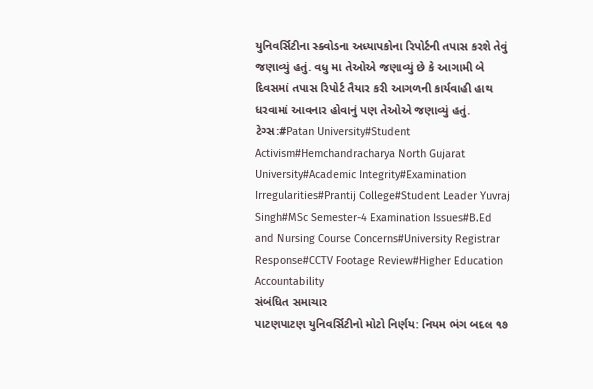યુનિવર્સિટીના સ્ક્વોડના અધ્યાપકોના રિપોર્ટની તપાસ કરશે તેવું જણાવ્યું હતું. વધુ મા તેઓએ જણાવ્યું છે કે આગામી બે દિવસમાં તપાસ રિપોર્ટ તૈયાર કરી આગળની કાર્યવાહી હાથ ધરવામાં આવનાર હોવાનું પણ તેઓએ જણાવ્યું હતું.
ટેગ્સ:#Patan University#Student Activism#Hemchandracharya North Gujarat University#Academic Integrity#Examination Irregularities#Prantij College#Student Leader Yuvraj Singh#MSc Semester-4 Examination Issues#B.Ed and Nursing Course Concerns#University Registrar Response#CCTV Footage Review#Higher Education Accountability
સંબંધિત સમાચાર
પાટણપાટણ યુનિવર્સિટીનો મોટો નિર્ણય: નિયમ ભંગ બદલ ૧૭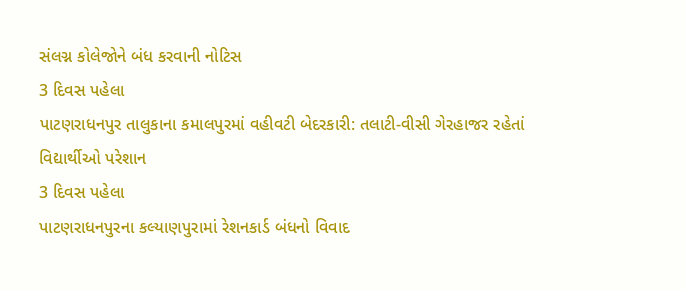સંલગ્ન કોલેજોને બંધ કરવાની નોટિસ
3 દિવસ પહેલા
પાટણરાધનપુર તાલુકાના કમાલપુરમાં વહીવટી બેદરકારી: તલાટી-વીસી ગેરહાજર રહેતાં વિદ્યાર્થીઓ પરેશાન
3 દિવસ પહેલા
પાટણરાધનપુરના કલ્યાણપુરામાં રેશનકાર્ડ બંધનો વિવાદ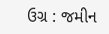ઉગ્ર : જમીન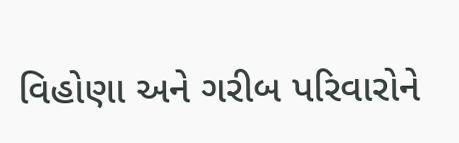વિહોણા અને ગરીબ પરિવારોને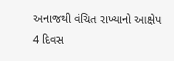અનાજથી વંચિત રાખ્યાનો આક્ષેપ
4 દિવસ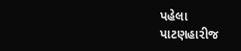પહેલા
પાટણહારીજ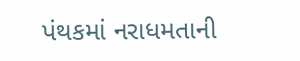પંથકમાં નરાધમતાની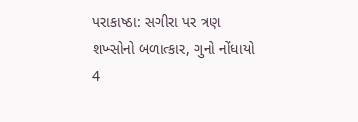પરાકાષ્ઠા: સગીરા પર ત્રણ શખ્સોનો બળાત્કાર, ગુનો નોંધાયો
4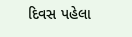દિવસ પહેલા